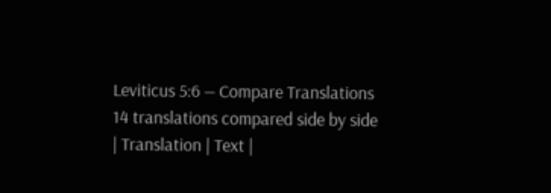Leviticus 5:6 — Compare Translations
14 translations compared side by side
| Translation | Text |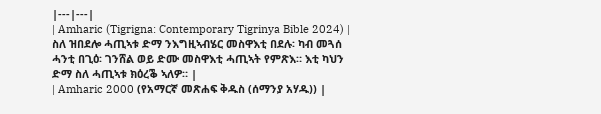|---|---|
| Amharic (Tigrigna: Contemporary Tigrinya Bible 2024) | ስለ ዝበደሎ ሓጢኣቱ ድማ ንእግዚኣብሄር መስዋእቲ በደሉ፡ ካብ መጓሰ ሓንቲ በጊዕ፡ ገንሸል ወይ ድሙ መስዋእቲ ሓጢኣት የምጽእ። እቲ ካህን ድማ ስለ ሓጢኣቱ ክዕረቕ ኣለዎ። |
| Amharic 2000 (የአማርኛ መጽሐፍ ቅዱስ (ሰማንያ አሃዱ)) |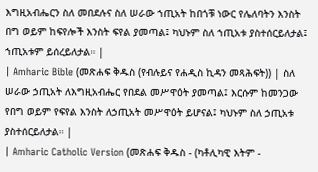እግዚአብሔርን ስለ መበደሉና ስለ ሠራው ኀጢአት ከበጎቹ ነውር የሌለባትን እንስት በግ ወይም ከፍየሎች እንስት ፍየል ያመጣል፤ ካህኑም ስለ ኀጢአቱ ያስተሰርይለታል፤ ኀጢአቱም ይሰረይለታል። |
| Amharic Bible (መጽሐፍ ቅዱስ (የብሉይና የሐዲስ ኪዳን መጻሕፍት)) | ስለ ሠራው ኃጢአት ለእግዚአብሔር የበደል መሥዋዕት ያመጣል፤ እርሱም ከመንጋው የበግ ወይም የፍየል እንስት ለኃጢአት መሥዋዕት ይሆናል፤ ካህኑም ስለ ኃጢአቱ ያስተሰርይለታል። |
| Amharic Catholic Version (መጽሐፍ ቅዱስ - (ካቶሊካዊ እትም -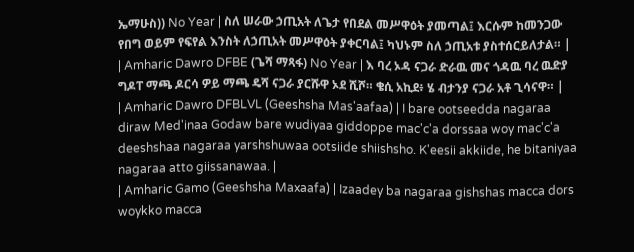ኤማሁስ)) No Year | ስለ ሠራው ኃጢአት ለጌታ የበደል መሥዋዕት ያመጣል፤ እርሱም ከመንጋው የበግ ወይም የፍየል እንስት ለኃጢአት መሥዋዕት ያቀርባል፤ ካህኑም ስለ ኃጢአቱ ያስተሰርይለታል። |
| Amharic Dawro DFBE (ጌሻ ማጻፋ) No Year | እ ባረ ኦዳ ናጋራ ድራዉ መና ጎዳዉ ባረ ዉድያ ግዶፐ ማጫ ዶርሳ ዎይ ማጫ ዴሻ ናጋራ ያርሹዋ ኦደ ሺሾ። ቄሲ አኪደ፥ ሄ ብታንያ ናጋራ አቶ ጊሳናዋ። |
| Amharic Dawro DFBLVL (Geeshsha Mas'aafaa) | I bare ootseedda nagaraa diraw Med'inaa Godaw bare wudiyaa giddoppe mac'c'a dorssaa woy mac'c'a deeshshaa nagaraa yarshshuwaa ootsiide shiishsho. K'eesii akkiide, he bitaniyaa nagaraa atto giissanawaa. |
| Amharic Gamo (Geeshsha Maxaafa) | Izaadey ba nagaraa gishshas macca dors woykko macca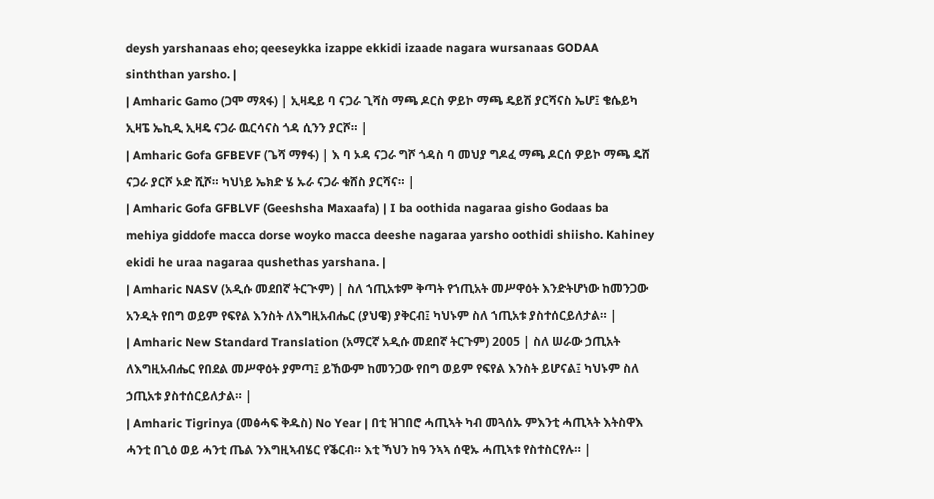deysh yarshanaas eho; qeeseykka izappe ekkidi izaade nagara wursanaas GODAA sinththan yarsho. |
| Amharic Gamo (ጋሞ ማጻፋ) | ኢዛዴይ ባ ናጋራ ጊሻስ ማጫ ዶርስ ዎይኮ ማጫ ዴይሽ ያርሻናስ ኤሆ፤ ቄሴይካ ኢዛፔ ኤኪዲ ኢዛዴ ናጋራ ዉርሳናስ ጎዳ ሲንን ያርሾ። |
| Amharic Gofa GFBEVF (ጌሻ ማፃፋ) | እ ባ ኦዳ ናጋራ ግሾ ጎዳስ ባ መህያ ግዶፈ ማጫ ዶርሰ ዎይኮ ማጫ ዴሸ ናጋራ ያርሾ ኦድ ሺሾ። ካህነይ ኤክድ ሄ ኡራ ናጋራ ቁሸስ ያርሻና። |
| Amharic Gofa GFBLVF (Geeshsha Maxaafa) | I ba oothida nagaraa gisho Godaas ba mehiya giddofe macca dorse woyko macca deeshe nagaraa yarsho oothidi shiisho. Kahiney ekidi he uraa nagaraa qushethas yarshana. |
| Amharic NASV (አዲሱ መደበኛ ትርጒም) | ስለ ኀጢአቱም ቅጣት የኀጢአት መሥዋዕት እንድትሆነው ከመንጋው አንዲት የበግ ወይም የፍየል እንስት ለእግዚአብሔር (ያህዌ) ያቅርብ፤ ካህኑም ስለ ኀጢአቱ ያስተሰርይለታል። |
| Amharic New Standard Translation (አማርኛ አዲሱ መደበኛ ትርጉም) 2005 | ስለ ሠራው ኃጢአት ለእግዚአብሔር የበደል መሥዋዕት ያምጣ፤ ይኸውም ከመንጋው የበግ ወይም የፍየል እንስት ይሆናል፤ ካህኑም ስለ ኃጢአቱ ያስተሰርይለታል። |
| Amharic Tigrinya (መፅሓፍ ቅዱስ) No Year | በቲ ዝገበሮ ሓጢኣት ካብ መጓሰኡ ምእንቲ ሓጢኣት እትስዋእ ሓንቲ በጊዕ ወይ ሓንቲ ጤል ንእግዚኣብሄር የቕርብ። እቲ ኻህን ከዓ ንኣኣ ሰዊኡ ሓጢኣቱ የስተስርየሉ። |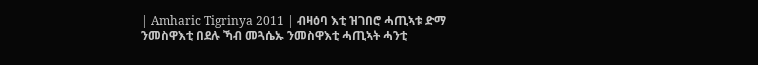| Amharic Tigrinya 2011 | ብዛዕባ እቲ ዝገበሮ ሓጢኣቱ ድማ ንመስዋእቲ በደሉ ኻብ መጓሴኡ ንመስዋእቲ ሓጢኣት ሓንቲ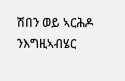ሽበን ወይ ኣርሕዶ ንእግዚኣብሄር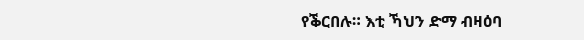የቕርበሉ። እቲ ኻህን ድማ ብዛዕባ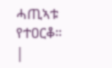ሓጢኣቱ የተዐርቆ። |